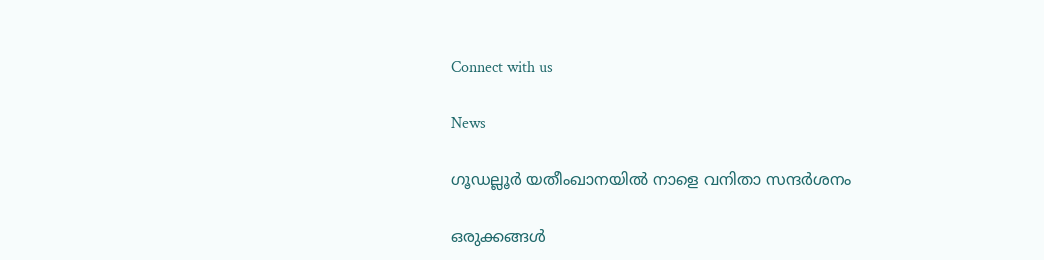Connect with us

News

ഗൂഡല്ലൂര്‍ യതീംഖാനയില്‍ നാളെ വനിതാ സന്ദര്‍ശനം

ഒരുക്കങ്ങള്‍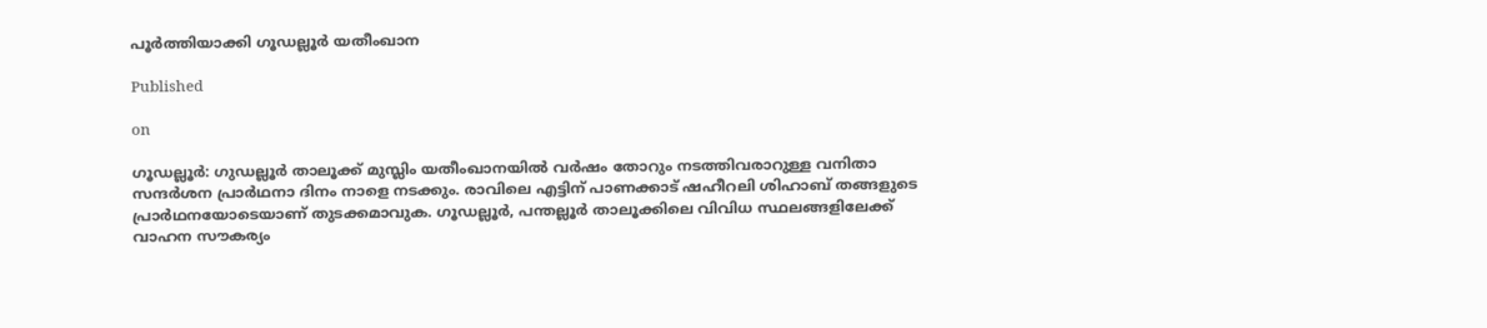പൂര്‍ത്തിയാക്കി ഗൂഡല്ലൂര്‍ യതീംഖാന

Published

on

ഗൂഡല്ലൂര്‍: ഗുഡല്ലൂര്‍ താലൂക്ക് മുസ്ലിം യതീംഖാനയില്‍ വര്‍ഷം തോറും നടത്തിവരാറുള്ള വനിതാ സന്ദര്‍ശന പ്രാര്‍ഥനാ ദിനം നാളെ നടക്കും. രാവിലെ എട്ടിന് പാണക്കാട് ഷഹീറലി ശിഹാബ് തങ്ങളുടെ പ്രാര്‍ഥനയോടെയാണ് തുടക്കമാവുക. ഗൂഡല്ലൂര്‍, പന്തല്ലൂര്‍ താലൂക്കിലെ വിവിധ സ്ഥലങ്ങളിലേക്ക് വാഹന സൗകര്യം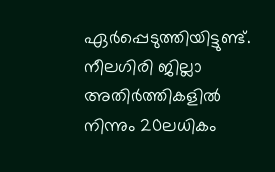ഏര്‍പ്പെടുത്തിയിട്ടുണ്ട്. നീലഗിരി ജില്ലാ അതിര്‍ത്തികളില്‍ നിന്നും 20ലധികം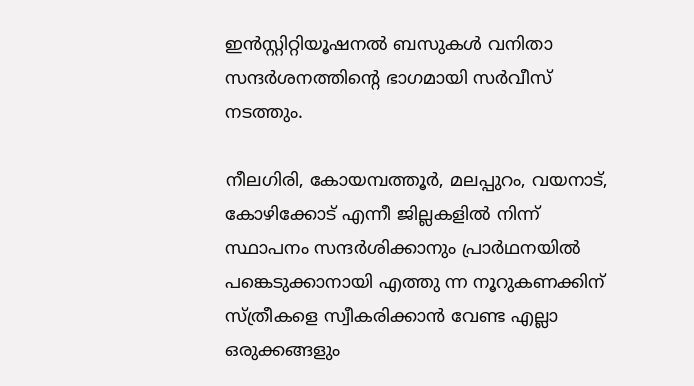ഇന്‍സ്റ്റിറ്റിയൂഷനല്‍ ബസുകള്‍ വനിതാ സന്ദര്‍ശനത്തിന്റെ ഭാഗമായി സര്‍വീസ് നടത്തും.

നീലഗിരി, കോയമ്പത്തൂര്‍, മലപ്പുറം, വയനാട്, കോഴിക്കോട് എന്നീ ജില്ലകളില്‍ നിന്ന് സ്ഥാപനം സന്ദര്‍ശിക്കാനും പ്രാര്‍ഥനയില്‍ പങ്കെടുക്കാനായി എത്തു ന്ന നൂറുകണക്കിന് സ്ത്രീകളെ സ്വീകരിക്കാന്‍ വേണ്ട എല്ലാ ഒരുക്കങ്ങളും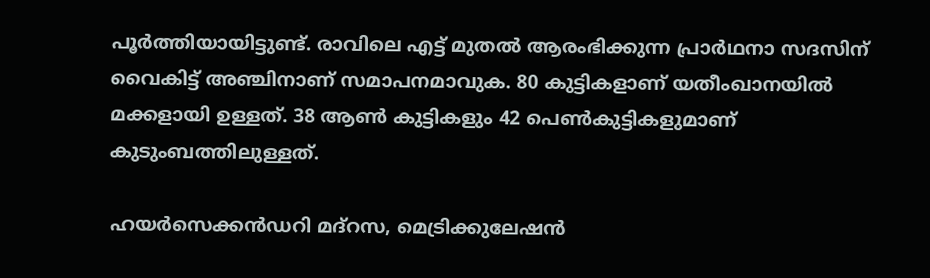പൂര്‍ത്തിയായിട്ടുണ്ട്. രാവിലെ എട്ട് മുതല്‍ ആരംഭിക്കുന്ന പ്രാര്‍ഥനാ സദസിന് വൈകിട്ട് അഞ്ചിനാണ് സമാപനമാവുക. 80 കുട്ടികളാണ് യതീംഖാനയില്‍ മക്കളായി ഉള്ളത്. 38 ആണ്‍ കുട്ടികളും 42 പെണ്‍കുട്ടികളുമാണ് കുടുംബത്തിലുള്ളത്.

ഹയര്‍സെക്കന്‍ഡറി മദ്‌റസ, മെട്രിക്കുലേഷന്‍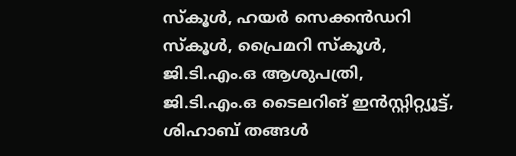സ്‌കൂള്‍, ഹയര്‍ സെക്കന്‍ഡറി സ്‌കൂള്‍, പ്രൈമറി സ്‌കൂള്‍, ജി.ടി.എം.ഒ ആശുപത്രി, ജി.ടി.എം.ഒ ടൈലറിങ് ഇന്‍സ്റ്റിറ്റ്യൂട്ട്, ശിഹാബ് തങ്ങള്‍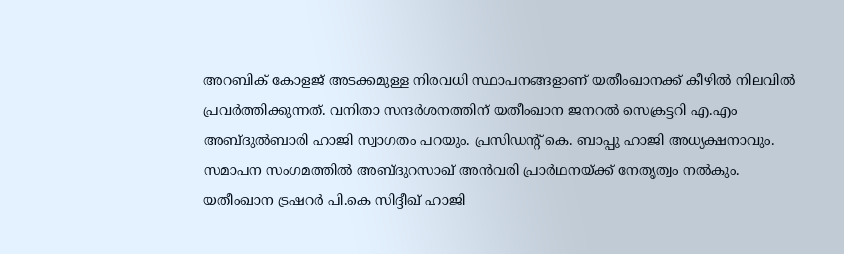അറബിക് കോളജ് അടക്കമുള്ള നിരവധി സ്ഥാപനങ്ങളാണ് യതീംഖാനക്ക് കീഴില്‍ നിലവില്‍ പ്രവര്‍ത്തിക്കുന്നത്. വനിതാ സന്ദര്‍ശനത്തിന് യതീംഖാന ജനറല്‍ സെക്രട്ടറി എ.എം അബ്ദുല്‍ബാരി ഹാജി സ്വാഗതം പറയും. പ്രസിഡന്റ് കെ. ബാപ്പു ഹാജി അധ്യക്ഷനാവും. സമാപന സംഗമത്തില്‍ അബ്ദുറസാഖ് അന്‍വരി പ്രാര്‍ഥനയ്ക്ക് നേതൃത്വം നല്‍കും. യതീംഖാന ട്രഷറര്‍ പി.കെ സിദ്ദീഖ് ഹാജി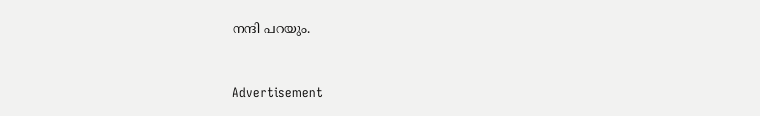നന്ദി പറയും.



Advertisement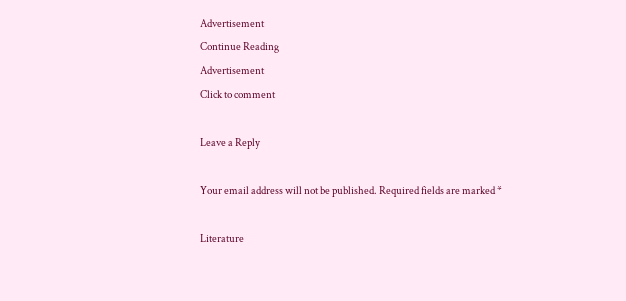Advertisement
Continue Reading
Advertisement
Click to comment

Leave a Reply

Your email address will not be published. Required fields are marked *

Literature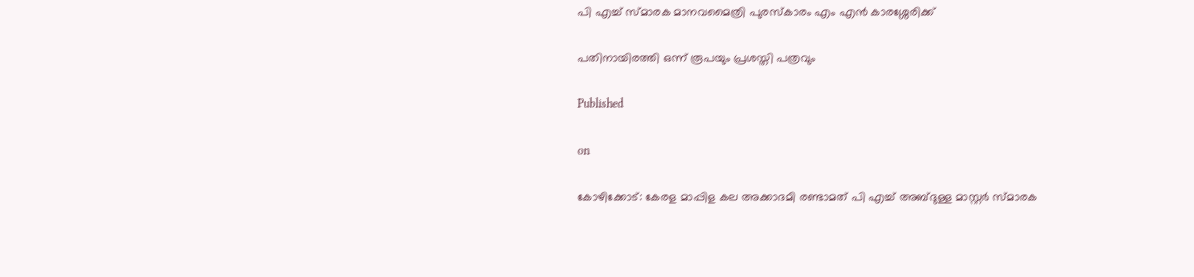പി എച്ച് സ്മാരക മാനവമൈത്രി പുരസ്കാരം എം എൻ കാരശ്ശേരിക്ക്

പതിനായിരത്തി ഒന്ന് രൂപയും പ്രശസ്തി പത്രവും

Published

on

കോഴിക്കോട്: കേരള മാപ്പിള കല അക്കാദമി രണ്ടാമത് പി എച്ച് അബ്ദുള്ള മാസ്റ്റർ സ്മാരക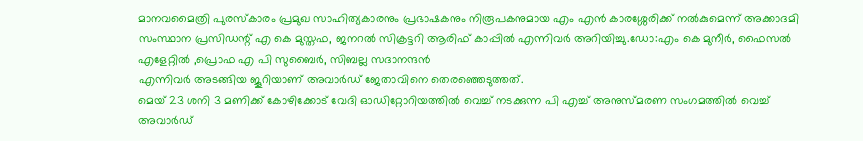മാനവമൈത്രി പുരസ്‌കാരം പ്രമുഖ സാഹിത്യകാരനും പ്രഭാഷകനും നിരൂപകനുമായ എം എൻ കാരശ്ശേരിക്ക് നൽകുമെന്ന് അക്കാദമി സംസ്ഥാന പ്രസിഡന്റ്‌ എ കെ മുസ്തഫ, ജനറൽ സിക്രട്ടറി ആരിഫ് കാപ്പിൽ എന്നിവർ അറിയിച്ചു.ഡോ:എം കെ മുനീർ, ഫൈസൽ എളേറ്റിൽ ,പ്രൊഫ എ പി സുബൈർ, സിബല്ല സദാനന്ദൻ
എന്നിവർ അടങ്ങിയ ജൂറിയാണ് അവാർഡ് ജേതാവിനെ തെരഞ്ഞെടുത്തത്.
മെയ്‌ 23 ശനി 3 മണിക്ക് കോഴിക്കോട് വേദി ഓഡിറ്റോറിയത്തിൽ വെച്ച് നടക്കുന്ന പി എച്ച് അനുസ്മരണ സംഗമത്തിൽ വെച്ച് അവാർഡ്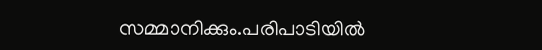സമ്മാനിക്കും.പരിപാടിയിൽ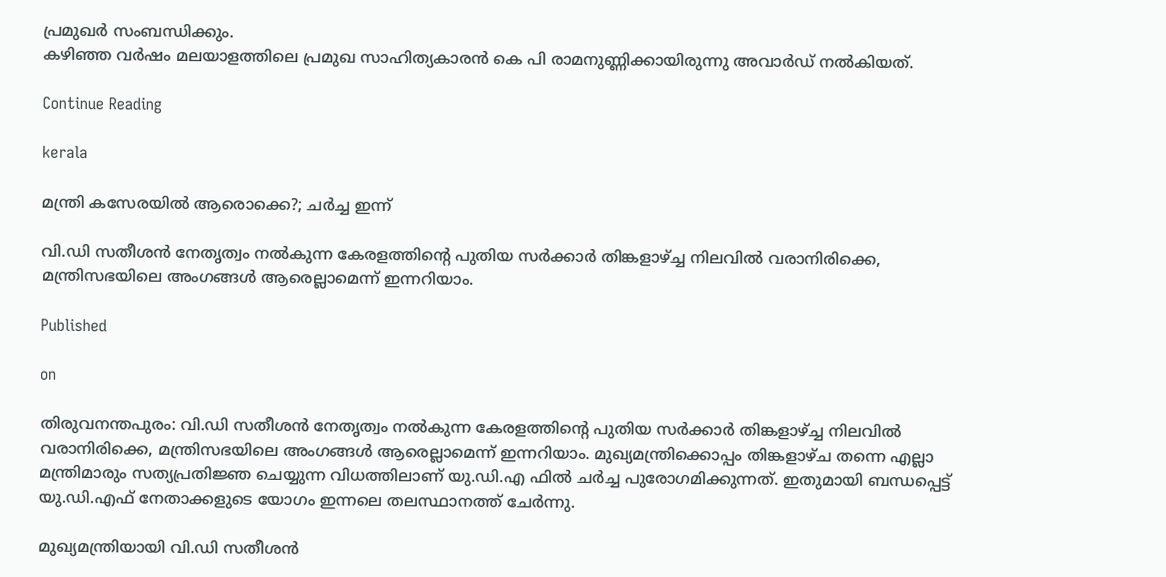പ്രമുഖർ സംബന്ധിക്കും.
കഴിഞ്ഞ വർഷം മലയാളത്തിലെ പ്രമുഖ സാഹിത്യകാരൻ കെ പി രാമനുണ്ണിക്കായിരുന്നു അവാർഡ് നൽകിയത്.

Continue Reading

kerala

മന്ത്രി കസേരയില്‍ ആരൊക്കെ?; ചര്‍ച്ച ഇന്ന്

വി.ഡി സതീശന്‍ നേതൃത്വം നല്‍കുന്ന കേരളത്തിന്റെ പുതിയ സര്‍ക്കാര്‍ തിങ്കളാഴ്ച്ച നിലവില്‍ വരാനിരിക്കെ, മന്ത്രിസഭയിലെ അംഗങ്ങള്‍ ആരെല്ലാമെന്ന് ഇന്നറിയാം.

Published

on

തിരുവനന്തപുരം: വി.ഡി സതീശന്‍ നേതൃത്വം നല്‍കുന്ന കേരളത്തിന്റെ പുതിയ സര്‍ക്കാര്‍ തിങ്കളാഴ്ച്ച നിലവില്‍ വരാനിരിക്കെ, മന്ത്രിസഭയിലെ അംഗങ്ങള്‍ ആരെല്ലാമെന്ന് ഇന്നറിയാം. മുഖ്യമന്ത്രിക്കൊപ്പം തിങ്കളാഴ്ച തന്നെ എല്ലാ മന്ത്രിമാരും സത്യപ്രതിജ്ഞ ചെയ്യുന്ന വിധത്തിലാണ് യു.ഡി.എ ഫില്‍ ചര്‍ച്ച പുരോഗമിക്കുന്നത്. ഇതുമായി ബന്ധപ്പെട്ട് യു.ഡി.എഫ് നേതാക്കളുടെ യോഗം ഇന്നലെ തലസ്ഥാനത്ത് ചേര്‍ന്നു.

മുഖ്യമന്ത്രിയായി വി.ഡി സതീശന്‍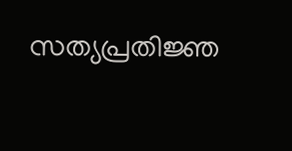സത്യപ്രതിജ്ഞ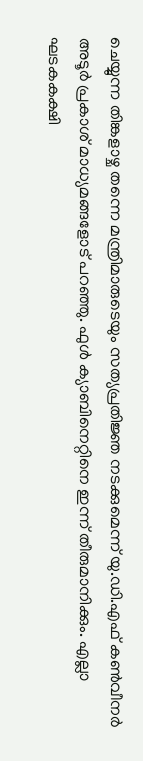ചെയ്യുന്ന തിങ്കളാഴ്ച തന്നെ മന്ത്രിമാരുടെയും സത്യപ്രതിജ്ഞ നടക്കുമെന്ന് യു.ഡി.എഫ് കണ്‍വീനര്‍ അടൂര്‍ പ്രകാശ് മാധ്യമങ്ങളോട് പറഞ്ഞു. ഫുള്‍ ക്യാബിനെറ്റിനെ ഇന്ന് തീരുമാനിക്കും. എല്ലാ ഘടകകക്ഷി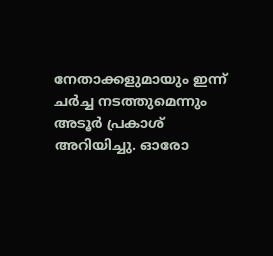നേതാക്കളുമായും ഇന്ന് ചര്‍ച്ച നടത്തുമെന്നും അടൂര്‍ പ്രകാശ് അറിയിച്ചു. ഓരോ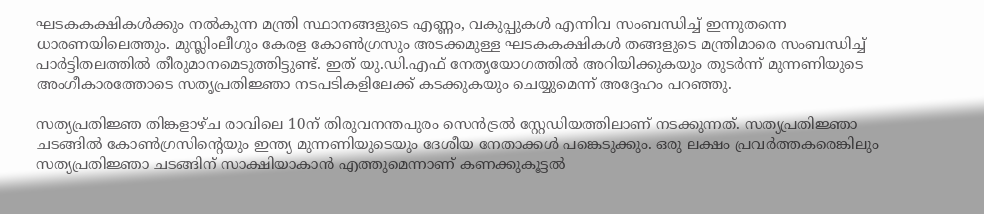ഘടകകക്ഷികള്‍ക്കും നല്‍കുന്ന മന്ത്രി സ്ഥാനങ്ങളുടെ എണ്ണം, വകുപ്പുകള്‍ എന്നിവ സംബന്ധിച്ച് ഇന്നുതന്നെ ധാരണയിലെത്തും. മുസ്ലിംലീഗും കേരള കോണ്‍ഗ്രസും അടക്കമുള്ള ഘടകകക്ഷികള്‍ തങ്ങളുടെ മന്ത്രിമാരെ സംബന്ധിച്ച് പാര്‍ട്ടിതലത്തില്‍ തീരുമാനമെടുത്തിട്ടുണ്ട്. ഇത് യു.ഡി.എഫ് നേതൃയോഗത്തില്‍ അറിയിക്കുകയും തുടര്‍ന്ന് മുന്നണിയുടെ അംഗീകാരത്തോടെ സതൃപ്രതിജ്ഞാ നടപടികളിലേക്ക് കടക്കുകയും ചെയ്യുമെന്ന് അദ്ദേഹം പറഞ്ഞു.

സത്യപ്രതിജ്ഞ തിങ്കളാഴ്ച രാവിലെ 10ന് തിരുവനന്തപുരം സെന്‍ട്രല്‍ സ്റ്റേഡിയത്തിലാണ് നടക്കുന്നത്. സത്യപ്രതിജ്ഞാ ചടങ്ങില്‍ കോണ്‍ഗ്രസിന്റെയും ഇന്ത്യ മുന്നണിയുടെയും ദേശീയ നേതാക്കള്‍ പങ്കെടുക്കും. ഒരു ലക്ഷം പ്രവര്‍ത്തകരെങ്കിലും സത്യപ്രതിജ്ഞാ ചടങ്ങിന് സാക്ഷിയാകാന്‍ എത്തുമെന്നാണ് കണക്കുകൂട്ടല്‍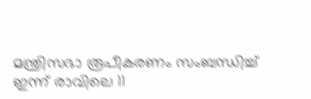മന്ത്രിസഭാ രൂപീകരണം സംബന്ധിച്ച് ഇന്ന് രാവിലെ 11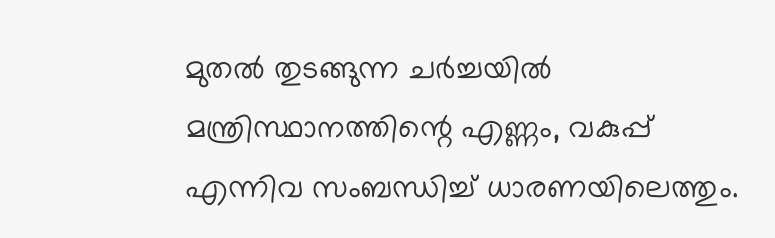മുതല്‍ തുടങ്ങുന്ന ചര്‍ച്ചയില്‍ മന്ത്രിസ്ഥാനത്തിന്റെ എണ്ണം, വകുപ്പ് എന്നിവ സംബന്ധിച്ച് ധാരണയിലെത്തും.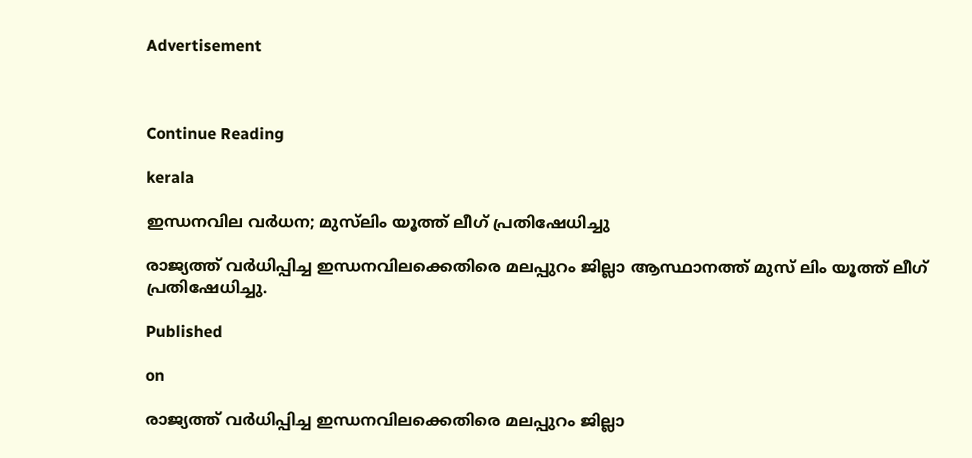Advertisement



Continue Reading

kerala

ഇന്ധനവില വര്‍ധന; മുസ്‌ലിം യൂത്ത് ലീഗ് പ്രതിഷേധിച്ചു

രാജ്യത്ത് വര്‍ധിപ്പിച്ച ഇന്ധനവിലക്കെതിരെ മലപ്പുറം ജില്ലാ ആസ്ഥാനത്ത് മുസ് ലിം യൂത്ത് ലീഗ് പ്രതിഷേധിച്ചു.

Published

on

രാജ്യത്ത് വര്‍ധിപ്പിച്ച ഇന്ധനവിലക്കെതിരെ മലപ്പുറം ജില്ലാ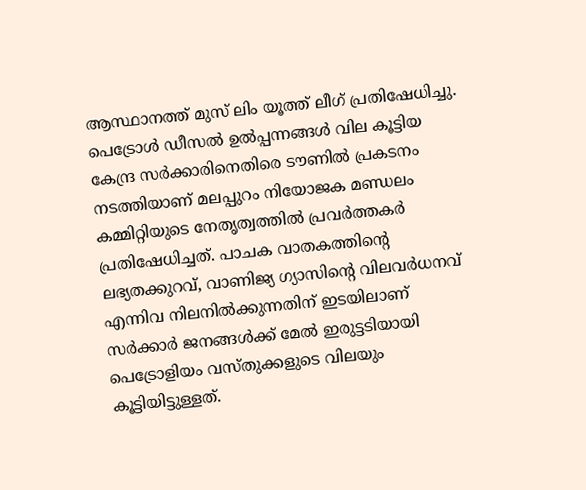ആസ്ഥാനത്ത് മുസ് ലിം യൂത്ത് ലീഗ് പ്രതിഷേധിച്ചു. പെട്രോള്‍ ഡീസല്‍ ഉല്‍പ്പന്നങ്ങള്‍ വില കൂട്ടിയ കേന്ദ്ര സര്‍ക്കാരിനെതിരെ ടൗണില്‍ പ്രകടനം നടത്തിയാണ് മലപ്പുറം നിയോജക മണ്ഡലം കമ്മിറ്റിയുടെ നേതൃത്വത്തില്‍ പ്രവര്‍ത്തകര്‍ പ്രതിഷേധിച്ചത്. പാചക വാതകത്തിന്‍റെ ലഭ്യതക്കുറവ്, വാണിജ്യ ഗ്യാസിന്‍റെ വിലവര്‍ധനവ് എന്നിവ നിലനില്‍ക്കുന്നതിന് ഇടയിലാണ് സര്‍ക്കാര്‍ ജനങ്ങള്‍ക്ക് മേല്‍ ഇരുട്ടടിയായി പെട്രോളിയം വസ്തുക്കളുടെ വിലയും കൂട്ടിയിട്ടുള്ളത്.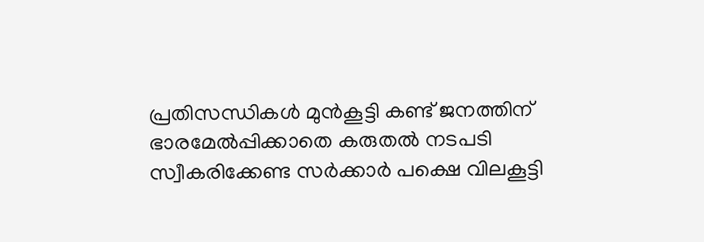പ്രതിസന്ധികള്‍ മുന്‍കൂട്ടി കണ്ട് ജനത്തിന് ഭാരമേല്‍പ്പിക്കാതെ കരുതല്‍ നടപടി സ്വീകരിക്കേണ്ട സര്‍ക്കാര്‍ പക്ഷെ വിലകൂട്ടി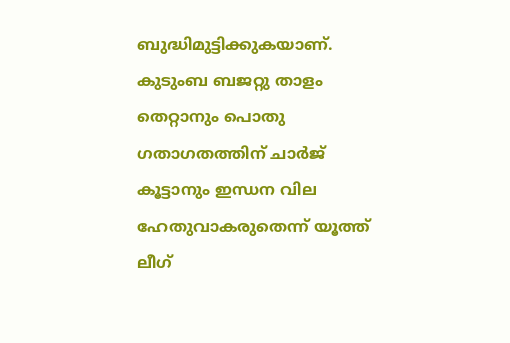ബുദ്ധിമുട്ടിക്കുകയാണ്. കുടുംബ ബജറ്റു താളം തെറ്റാനും പൊതു ഗതാഗതത്തിന് ചാര്‍ജ് കൂട്ടാനും ഇന്ധന വില ഹേതുവാകരുതെന്ന് യൂത്ത് ലീഗ്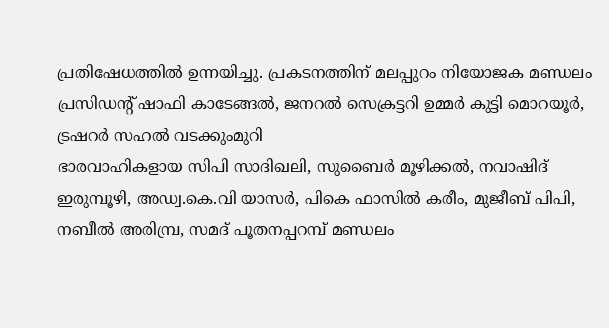പ്രതിഷേധത്തില്‍ ഉന്നയിച്ചു. പ്രകടനത്തിന് മലപ്പുറം നിയോജക മണ്ഡലം പ്രസിഡന്‍റ് ഷാഫി കാടേങ്ങല്‍, ജനറല്‍ സെക്രട്ടറി ഉമ്മര്‍ കുട്ടി മൊറയൂര്‍, ട്രഷറര്‍ സഹല്‍ വടക്കുംമുറി
ഭാരവാഹികളായ സിപി സാദിഖലി, സുബൈര്‍ മൂഴിക്കല്‍, നവാഷിദ് ഇരുമ്പൂഴി, അഡ്വ.കെ.വി യാസര്‍, പികെ ഫാസില്‍ കരീം, മുജീബ് പിപി, നബീല്‍ അരിമ്പ്ര, സമദ് പൂതനപ്പറമ്പ് മണ്ഡലം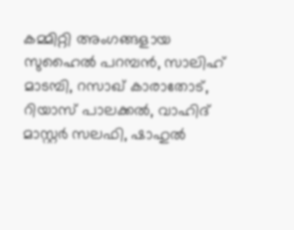കമ്മിറ്റി അംഗങ്ങളായ സുഹൈല്‍ പറമ്പന്‍, സാലിഹ് മാടമ്പി, റസാഖ് കാരാതോട്, റിയാസ് പാലക്കല്‍, വാഹിദ് മാസ്റ്റര്‍ സലഫി, ഷാഹുല്‍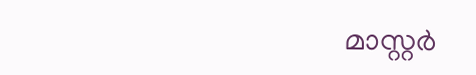മാസ്റ്റര്‍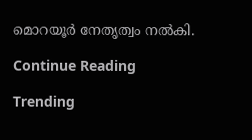മൊറയൂര്‍ നേതൃത്വം നല്‍കി.

Continue Reading

Trending